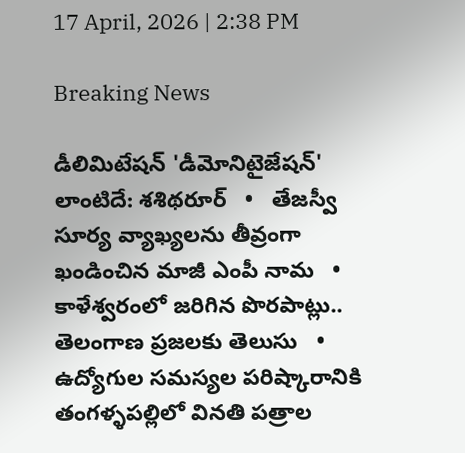17 April, 2026 | 2:38 PM

Breaking News

డీలిమిటేషన్ 'డీమోనిటైజేషన్' లాంటిదే: శశిథరూర్   •   తేజస్వీ సూర్య వ్యాఖ్యలను తీవ్రంగా ఖండించిన మాజీ ఎంపీ నామ   •   కాళేశ్వరంలో జరిగిన పొరపాట్లు.. తెలంగాణ ప్రజలకు తెలుసు   •   ఉద్యోగుల సమస్యల పరిష్కారానికి తంగళ్ళపల్లిలో వినతి పత్రాల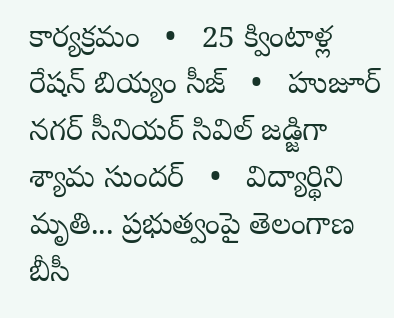కార్యక్రమం   •   25 క్వింటాళ్ల రేషన్ బియ్యం సీజ్   •   హుజూర్ నగర్ సీనియర్ సివిల్ జడ్జిగా శ్యామ సుందర్   •   విద్యార్థిని మృతి... ప్రభుత్వంపై తెలంగాణ బీసీ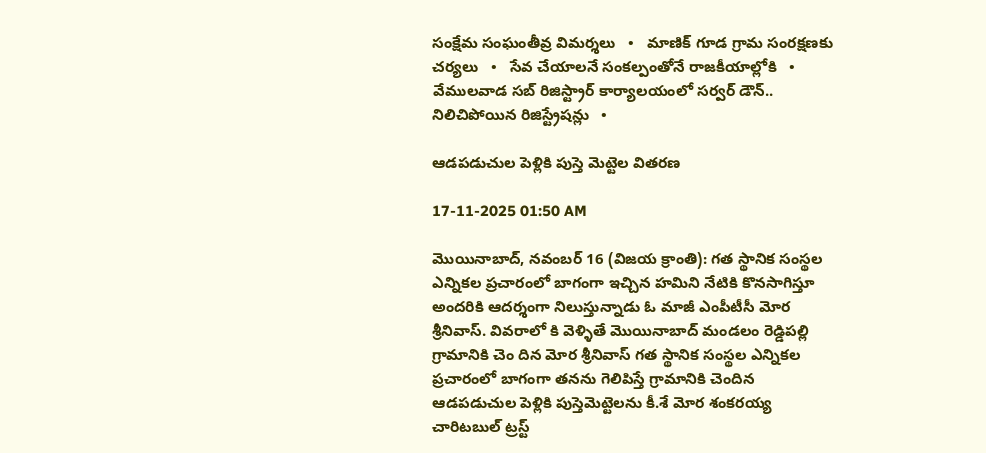సంక్షేమ సంఘంతీవ్ర విమర్శలు   •   మాణిక్ గూడ గ్రామ సంరక్షణకు చర్యలు   •   సేవ చేయాలనే సంకల్పంతోనే రాజకీయాల్లోకి   •   వేములవాడ సబ్ రిజిస్ట్రార్ కార్యాలయంలో సర్వర్ డౌన్.. నిలిచిపోయిన రిజిస్ట్రేషన్లు   •

ఆడపడుచుల పెళ్లికి పుస్తె మెట్టెల వితరణ

17-11-2025 01:50 AM

మొయినాబాద్, నవంబర్ 16 (విజయ క్రాంతి): గత స్థానిక సంస్థల ఎన్నికల ప్రచారంలో బాగంగా ఇచ్చిన హమిని నేటికి కొనసాగిస్తూ అందరికి ఆదర్శంగా నిలుస్తున్నాడు ఓ మాజీ ఎంపీటీసీ మోర శ్రీనివాస్. వివరాలో కి వెళ్ళితే మొయినాబాద్ మండలం రెడ్డిపల్లి గ్రామానికి చెం దిన మోర శ్రీనివాస్ గత స్థానిక సంస్థల ఎన్నికల ప్రచారంలో బాగంగా తనను గెలిపిస్తే గ్రామానికి చెందిన ఆడపడుచుల పెళ్లికి పుస్తెమెట్టెలను కీ.శే మోర శంకరయ్య చారిటబుల్ ట్రస్ట్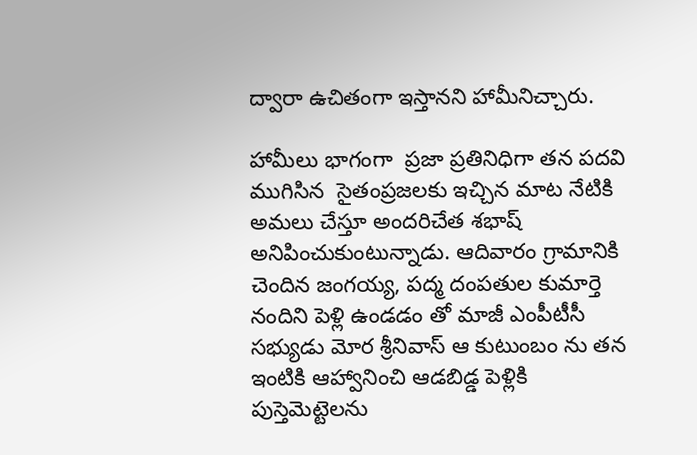ద్వారా ఉచితంగా ఇస్తానని హామీనిచ్చారు.

హామీలు భాగంగా  ప్రజా ప్రతినిధిగా తన పదవి ముగిసిన  సైతంప్రజలకు ఇచ్చిన మాట నేటికి అమలు చేస్తూ అందరిచేత శభాష్ అనిపించుకుంటున్నాడు. ఆదివారం గ్రామానికి చెందిన జంగయ్య, పద్మ దంపతుల కుమార్తె నందిని పెళ్లి ఉండడం తో మాజీ ఎంపీటీసీ సభ్యుడు మోర శ్రీనివాస్ ఆ కుటుంబం ను తన ఇంటికి ఆహ్వానించి ఆడబిడ్డ పెళ్లికి  పుస్తెమెట్టెలను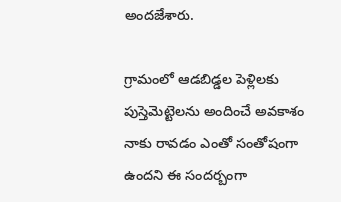అందజేశారు.

గ్రామంలో ఆడబిడ్డల పెళ్లిలకు పుస్తెమెట్టెలను అందించే అవకాశం నాకు రావడం ఎంతో సంతోషంగా ఉందని ఈ సందర్బంగా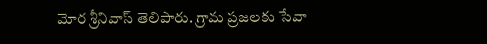మోర శ్రీనివాస్ తెలిపారు. గ్రామ ప్రజలకు సేవా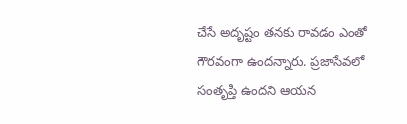చేసే అదృష్టం తనకు రావడం ఎంతో గౌరవంగా ఉందన్నారు. ప్రజాసేవలో  సంతృప్తి ఉందని ఆయన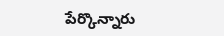పేర్కొన్నారు